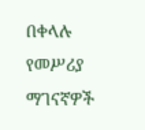በቀላሉ የመሥሪያ ማገናኛዎች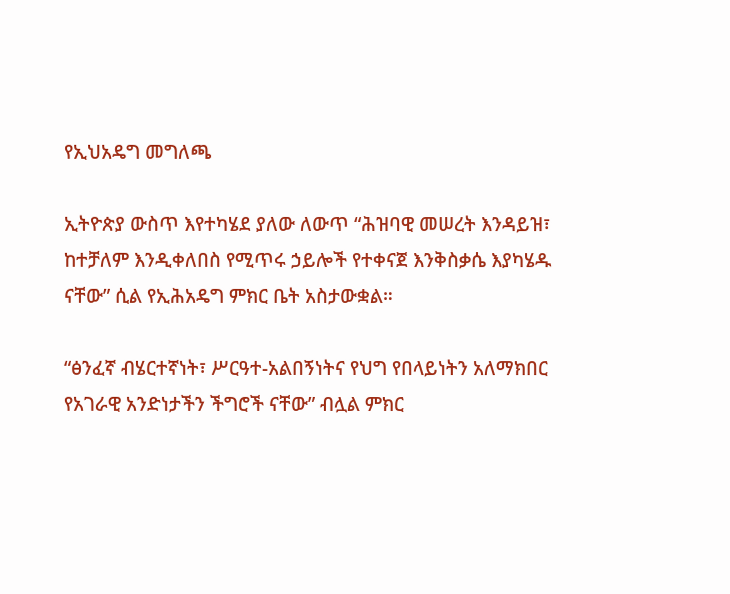የኢህአዴግ መግለጫ

ኢትዮጵያ ውስጥ እየተካሄደ ያለው ለውጥ “ሕዝባዊ መሠረት እንዳይዝ፣ ከተቻለም እንዲቀለበስ የሚጥሩ ኃይሎች የተቀናጀ እንቅስቃሴ እያካሄዱ ናቸው” ሲል የኢሕአዴግ ምክር ቤት አስታውቋል።

“ፅንፈኛ ብሄርተኛነት፣ ሥርዓተ-አልበኝነትና የህግ የበላይነትን አለማክበር የአገራዊ አንድነታችን ችግሮች ናቸው” ብሏል ምክር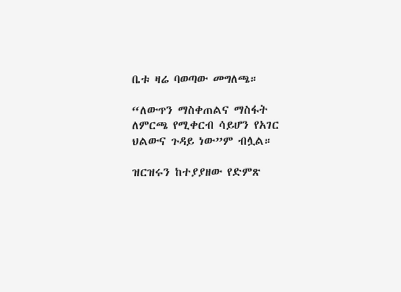ቤቱ ዛሬ ባወጣው መግለጫ።

“ለውጥን ማስቀጠልና ማስፋት ለምርጫ የሚቀርብ ሳይሆን የአገር ህልውና ጉዳይ ነው”ም ብሏል።

ዝርዝሩን ከተያያዘው የድምጽ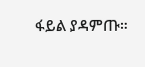ፋይል ያዳምጡ።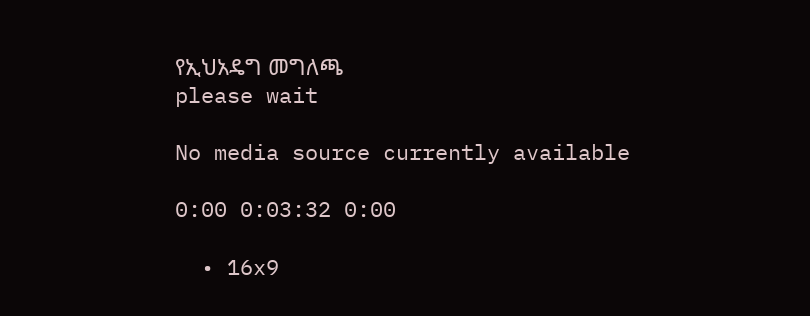የኢህአዴግ መግለጫ
please wait

No media source currently available

0:00 0:03:32 0:00

  • 16x9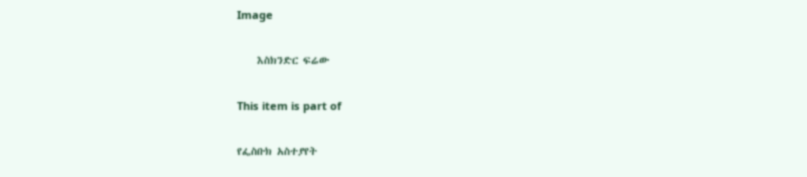Image

    እስክንድር ፍሬው

This item is part of

የፌስቡክ አስተያየት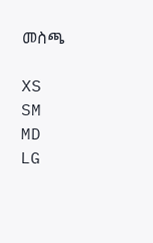መስጫ

XS
SM
MD
LG